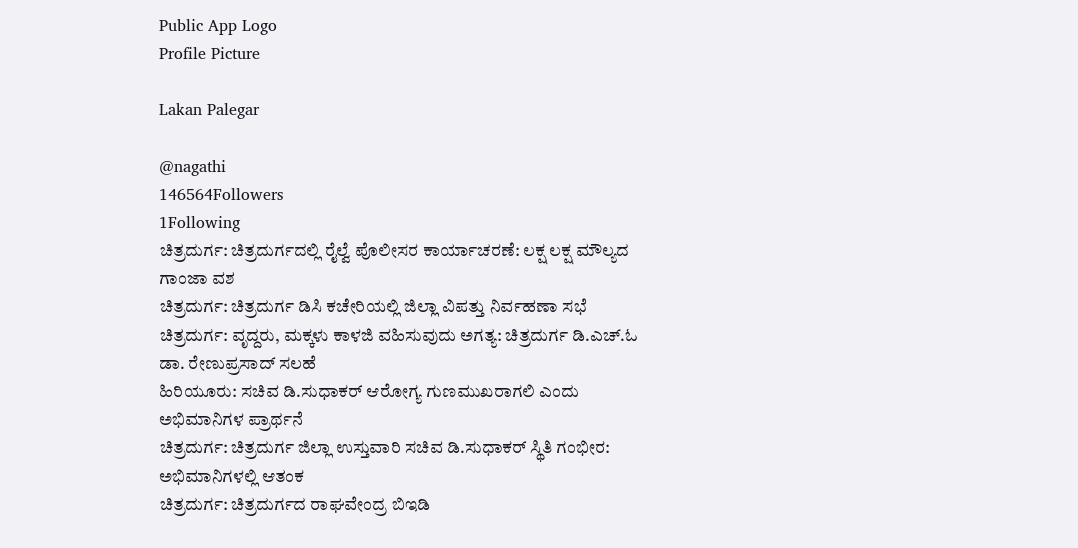Public App Logo
Profile Picture

Lakan Palegar

@nagathi
146564Followers
1Following
ಚಿತ್ರದುರ್ಗ: ಚಿತ್ರದುರ್ಗದಲ್ಲಿ ರೈಲ್ವೆ ಪೊಲೀಸರ ಕಾರ್ಯಾಚರಣೆ: ಲಕ್ಷ ಲಕ್ಷ ಮೌಲ್ಯದ ಗಾಂಜಾ ವಶ
ಚಿತ್ರದುರ್ಗ: ಚಿತ್ರದುರ್ಗ ಡಿಸಿ ಕಚೇರಿಯಲ್ಲಿ ಜಿಲ್ಲಾ ವಿಪತ್ತು ನಿರ್ವಹಣಾ ಸಭೆ
ಚಿತ್ರದುರ್ಗ: ವೃದ್ದರು, ಮಕ್ಕಳು ಕಾಳಜಿ ವಹಿಸುವುದು ಅಗತ್ಯ: ಚಿತ್ರದುರ್ಗ ಡಿ.ಎಚ್.ಓ ಡಾ. ರೇಣುಪ್ರಸಾದ್ ಸಲಹೆ
ಹಿರಿಯೂರು: ಸಚಿವ ಡಿ.ಸುಧಾಕರ್ ಆರೋಗ್ಯ ಗುಣಮುಖರಾಗಲಿ ಎಂದು ಅಭಿಮಾನಿಗಳ ಪ್ರಾರ್ಥನೆ
ಚಿತ್ರದುರ್ಗ: ಚಿತ್ರದುರ್ಗ ಜಿಲ್ಲಾ ಉಸ್ತುವಾರಿ ಸಚಿವ ಡಿ.ಸುಧಾಕರ್ ಸ್ಥಿತಿ ಗಂಭೀರ: ಅಭಿಮಾನಿಗಳಲ್ಲಿ ಆತಂಕ
ಚಿತ್ರದುರ್ಗ: ಚಿತ್ರದುರ್ಗದ ರಾಘವೇಂದ್ರ ಬಿಇಡಿ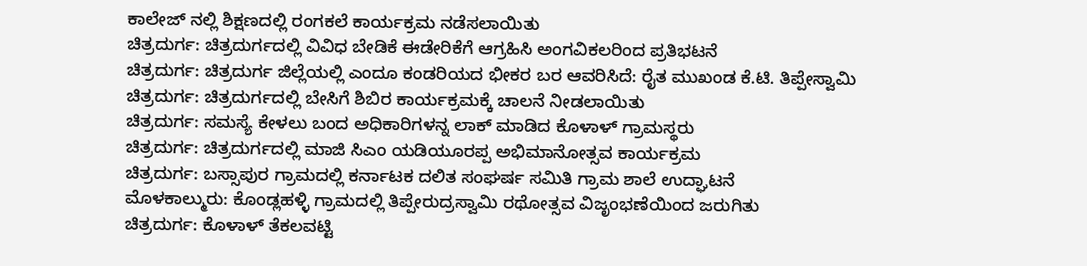ಕಾಲೇಜ್ ನಲ್ಲಿ ಶಿಕ್ಷಣದಲ್ಲಿ ರಂಗಕಲೆ ಕಾರ್ಯಕ್ರಮ ನಡೆಸಲಾಯಿತು
ಚಿತ್ರದುರ್ಗ: ಚಿತ್ರದುರ್ಗದಲ್ಲಿ ವಿವಿಧ ಬೇಡಿಕೆ ಈಡೇರಿಕೆಗೆ ಆಗ್ರಹಿಸಿ ಅಂಗವಿಕಲರಿಂದ ಪ್ರತಿಭಟನೆ
ಚಿತ್ರದುರ್ಗ: ಚಿತ್ರದುರ್ಗ ಜಿಲ್ಲೆಯಲ್ಲಿ ಎಂದೂ ಕಂಡರಿಯದ ಭೀಕರ ಬರ ಆವರಿಸಿದೆ: ರೈತ ಮುಖಂಡ ಕೆ.ಟಿ. ತಿಪ್ಪೇಸ್ವಾಮಿ
ಚಿತ್ರದುರ್ಗ: ಚಿತ್ರದುರ್ಗದಲ್ಲಿ ಬೇಸಿಗೆ ಶಿಬಿರ ಕಾರ್ಯಕ್ರಮಕ್ಕೆ ಚಾಲನೆ ನೀಡಲಾಯಿತು
ಚಿತ್ರದುರ್ಗ: ಸಮಸ್ಯೆ ಕೇಳಲು ಬಂದ ಅಧಿಕಾರಿಗಳನ್ನ ಲಾಕ್ ಮಾಡಿದ ಕೊಳಾಳ್ ಗ್ರಾಮಸ್ಥರು
ಚಿತ್ರದುರ್ಗ: ಚಿತ್ರದುರ್ಗದಲ್ಲಿ ಮಾಜಿ ಸಿಎಂ ಯಡಿಯೂರಪ್ಪ ಅಭಿಮಾನೋತ್ಸವ ಕಾರ್ಯಕ್ರಮ
ಚಿತ್ರದುರ್ಗ: ಬಸ್ಸಾಪುರ ಗ್ರಾಮದಲ್ಲಿ ಕರ್ನಾಟಕ ದಲಿತ ಸಂಘರ್ಷ ಸಮಿತಿ ಗ್ರಾಮ ಶಾಲೆ ಉದ್ಘಾಟನೆ
ಮೊಳಕಾಲ್ಮುರು: ಕೊಂಡ್ಲಹಳ್ಳಿ ಗ್ರಾಮದಲ್ಲಿ ತಿಪ್ಪೇರುದ್ರಸ್ವಾಮಿ ರಥೋತ್ಸವ ವಿಜೃಂಭಣೆಯಿಂದ ಜರುಗಿತು
ಚಿತ್ರದುರ್ಗ: ಕೊಳಾಳ್ ತೆಕಲವಟ್ಟಿ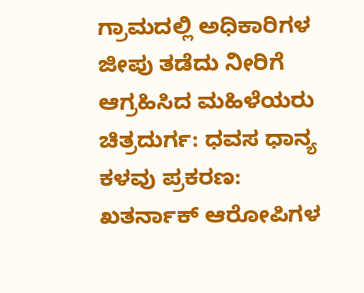ಗ್ರಾಮದಲ್ಲಿ ಅಧಿಕಾರಿಗಳ ಜೀಪು ತಡೆದು ನೀರಿಗೆ ಆಗ್ರಹಿಸಿದ ಮಹಿಳೆಯರು
ಚಿತ್ರದುರ್ಗ: ಧವಸ ಧಾನ್ಯ ಕಳವು ಪ್ರಕರಣ: ಖತರ್ನಾಕ್ ಆರೋಪಿಗಳ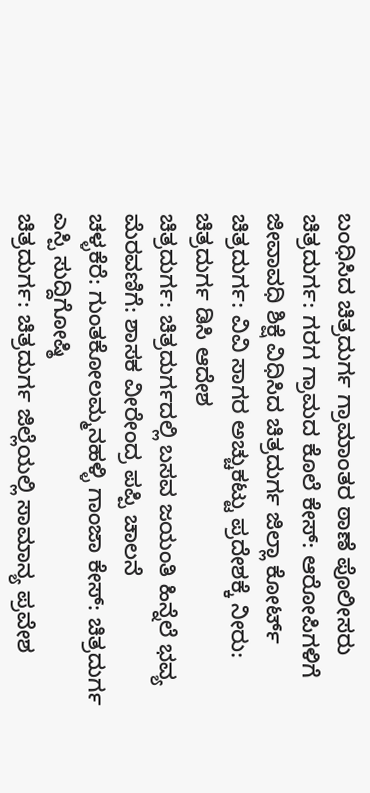ಬಂಧಿಸಿದ ಚಿತ್ರದುರ್ಗ ಗ್ರಾಮಾಂತರ ಠಾಣೆ ಪೊಲೀಸರು
ಚಿತ್ರದುರ್ಗ: ಗರಗ ಗ್ರಾಮದ ಕೊಲೆ ಕೇಸ್: ಆರೋಪಿಗಳಿಗೆ ಜೀವಾವಧಿ ಶಿಕ್ಷೆ ವಿಧಿಸಿದ ಚಿತ್ರದುರ್ಗ ಜಿಲ್ಲಾ ಕೋರ್ಟ್
ಚಿತ್ರದುರ್ಗ: ವಿವಿ ಸಾಗರ ಅಚ್ಚುಕಟ್ಟು ಪ್ರದೇಶಕ್ಕೆ ನೀರು: ಚಿತ್ರದುರ್ಗ ಡಿಸಿ ಆದೇಶ
ಚಿತ್ರದುರ್ಗ: ಚಿತ್ರದುರ್ಗದಲ್ಲಿ ಬಸವ ಜಯಂತಿ ಹಿನ್ನೆಲೆ ಭವ್ಯ ಮೆರವಣಿಗೆ: ಶಾಸಕ ವೀರೇಂದ್ರ ಪಪ್ಪಿ ಚಾಲನೆ
ಚಳ್ಳಕೆರೆ: ಗುಂತಕೋಲಮ್ಮನಹಳ್ಳಿ ಗಾಂಜಾ ಕೇಸ್: ಚಿತ್ರದುರ್ಗ ಎಸ್ಪಿ ಸುದ್ದಿಗೋಷ್ಠಿ
ಚಿತ್ರದುರ್ಗ: ಚಿತ್ರದುರ್ಗ ಜಿಲ್ಲೆಯಲ್ಲಿ ಸಾಮಾನ್ಯ ಪ್ರವೇಶ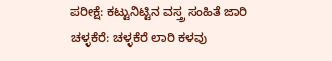ಪರೀಕ್ಷೆ: ಕಟ್ಟುನಿಟ್ಟಿನ ವಸ್ತ್ರ ಸಂಹಿತೆ ಜಾರಿ
ಚಳ್ಳಕೆರೆ: ಚಳ್ಳಕೆರೆ ಲಾರಿ ಕಳವು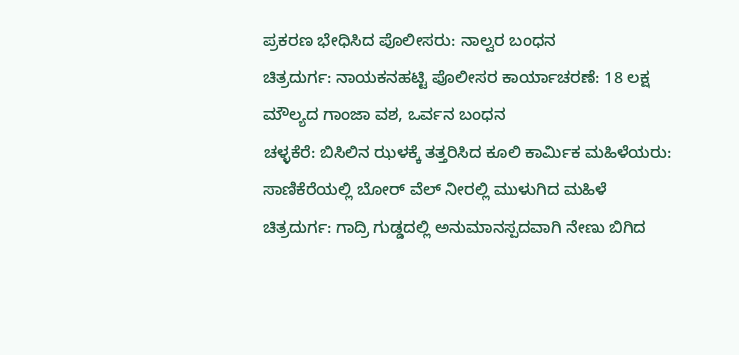ಪ್ರಕರಣ ಭೇಧಿಸಿದ ಪೊಲೀಸರು: ನಾಲ್ವರ ಬಂಧನ
ಚಿತ್ರದುರ್ಗ: ನಾಯಕನಹಟ್ಟಿ ಪೊಲೀಸರ ಕಾರ್ಯಾಚರಣೆ: 18 ಲಕ್ಷ ಮೌಲ್ಯದ ಗಾಂಜಾ ವಶ, ಒರ್ವನ ಬಂಧನ
ಚಳ್ಳಕೆರೆ: ಬಿಸಿಲಿನ ಝಳಕ್ಕೆ ತತ್ತರಿಸಿದ ಕೂಲಿ ಕಾರ್ಮಿಕ ಮಹಿಳೆಯರು: ಸಾಣಿಕೆರೆಯಲ್ಲಿ ಬೋರ್ ವೆಲ್ ನೀರಲ್ಲಿ ಮುಳುಗಿದ ಮಹಿಳೆ
ಚಿತ್ರದುರ್ಗ: ಗಾದ್ರಿ ಗುಡ್ಡದಲ್ಲಿ ಅನುಮಾನಸ್ಪದವಾಗಿ ನೇಣು ಬಿಗಿದ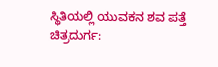ಸ್ಥಿತಿಯಲ್ಲಿ ಯುವಕನ ಶವ ಪತ್ತೆ
ಚಿತ್ರದುರ್ಗ: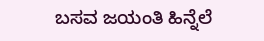ಬಸವ ಜಯಂತಿ ಹಿನ್ನೆಲೆ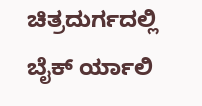ಚಿತ್ರದುರ್ಗದಲ್ಲಿ ಬೈಕ್ ರ್ಯಾಲಿ